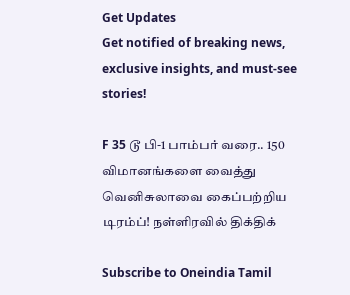Get Updates
Get notified of breaking news, exclusive insights, and must-see stories!

F 35 டூ பி-1 பாம்பர் வரை.. 150 விமானங்களை வைத்து வெனிசுலாவை கைப்பற்றிய டிரம்ப்! நள்ளிரவில் திக்திக்

Subscribe to Oneindia Tamil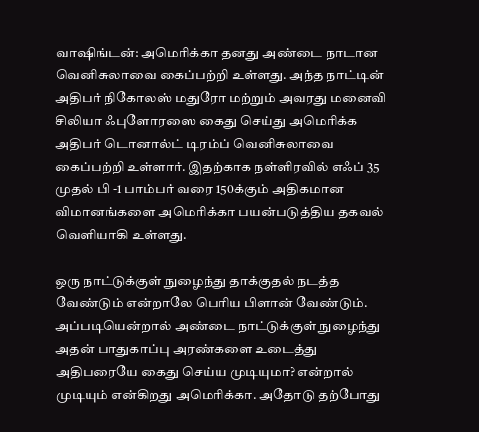வாஷிங்டன்: அமெரிக்கா தனது அண்டை நாடான வெனிசுலாவை கைப்பற்றி உள்ளது. அந்த நாட்டின் அதிபர் நிகோலஸ் மதுரோ மற்றும் அவரது மனைவி சிலியா ஃபுளோரஸை கைது செய்து அமெரிக்க அதிபர் டொனால்ட் டிரம்ப் வெனிசுலாவை கைப்பற்றி உள்ளார். இதற்காக நள்ளிரவில் எஃப் 35 முதல் பி -1 பாம்பர் வரை 150க்கும் அதிகமான விமானங்களை அமெரிக்கா பயன்படுத்திய தகவல் வெளியாகி உள்ளது.

ஒரு நாட்டுக்குள் நுழைந்து தாக்குதல் நடத்த வேண்டும் என்றாலே பெரிய பிளான் வேண்டும். அப்படியென்றால் அண்டை நாட்டுக்குள் நுழைந்து அதன் பாதுகாப்பு அரண்களை உடைத்து அதிபரையே கைது செய்ய முடியுமா? என்றால் முடியும் என்கிறது அமெரிக்கா. அதோடு தற்போது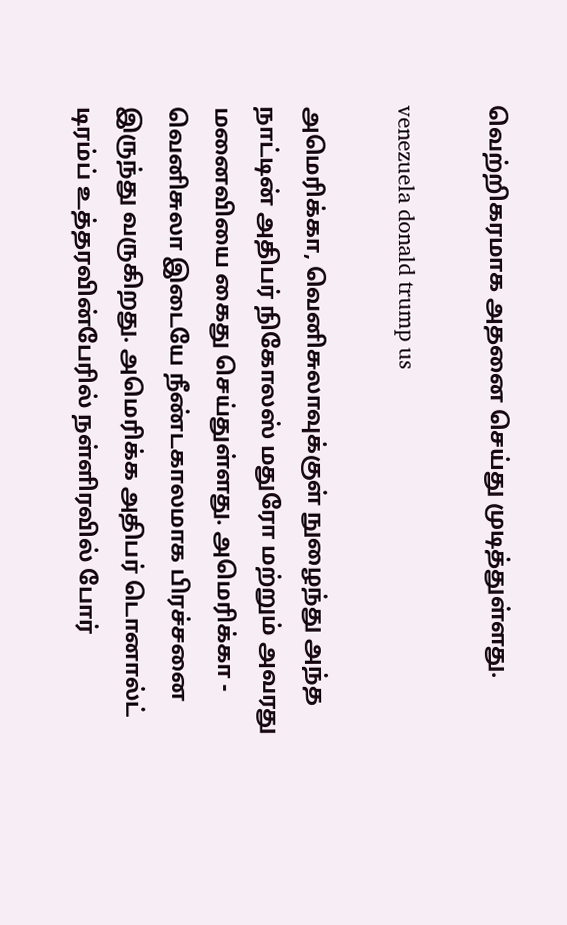வெற்றிகரமாக அதனை செய்து முடித்துள்ளது.

venezuela donald trump us

அமெரிக்கா, வெனிசுலாவுக்குள் நுழைந்து அந்த நாட்டின் அதிபர் நிகோலஸ் மதுரோ மற்றும் அவரது மனைவியை கைது செய்துள்ளது. அமெரிக்கா - வெனிசுலா இடையே நீண்டகாலமாக பிரச்சனை இருந்து வருகிறது. அமெரிக்க அதிபர் டொனால்ட் டிரம்ப் உத்தரவின்பேரில் நள்ளிரவில் போர்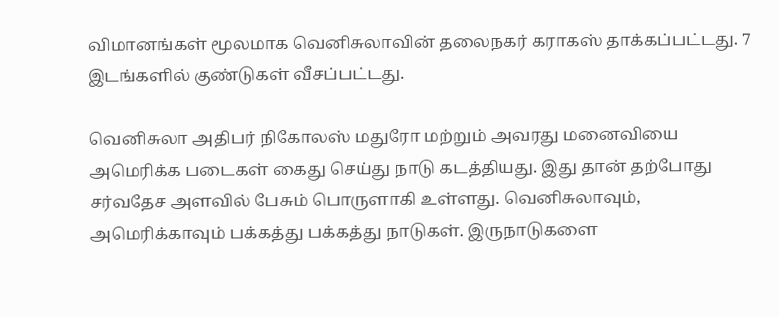விமானங்கள் மூலமாக வெனிசுலாவின் தலைநகர் கராகஸ் தாக்கப்பட்டது. 7 இடங்களில் குண்டுகள் வீசப்பட்டது.

வெனிசுலா அதிபர் நிகோலஸ் மதுரோ மற்றும் அவரது மனைவியை அமெரிக்க படைகள் கைது செய்து நாடு கடத்தியது. இது தான் தற்போது சர்வதேச அளவில் பேசும் பொருளாகி உள்ளது. வெனிசுலாவும், அமெரிக்காவும் பக்கத்து பக்கத்து நாடுகள். இருநாடுகளை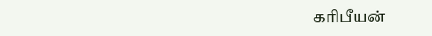கரிபீயன்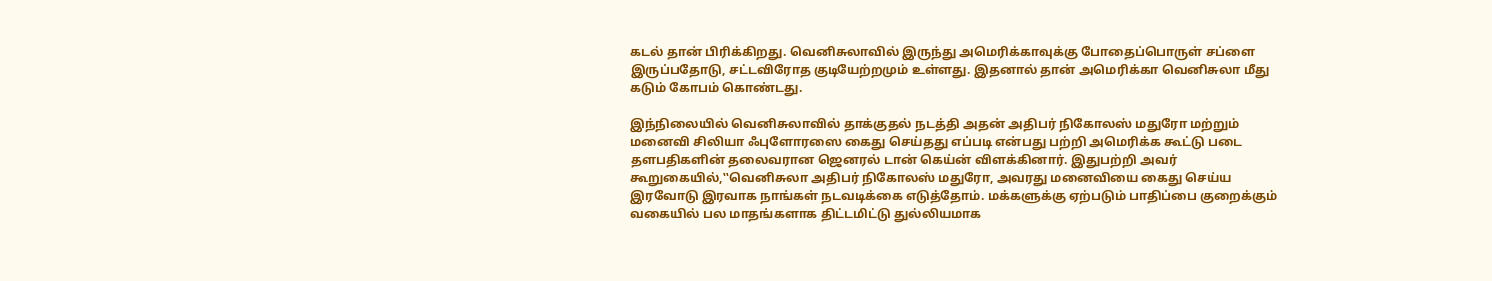கடல் தான் பிரிக்கிறது. வெனிசுலாவில் இருந்து அமெரிக்காவுக்கு போதைப்பொருள் சப்ளை இருப்பதோடு, சட்டவிரோத குடியேற்றமும் உள்ளது. இதனால் தான் அமெரிக்கா வெனிசுலா மீது கடும் கோபம் கொண்டது.

இந்நிலையில் வெனிசுலாவில் தாக்குதல் நடத்தி அதன் அதிபர் நிகோலஸ் மதுரோ மற்றும் மனைவி சிலியா ஃபுளோரஸை கைது செய்தது எப்படி என்பது பற்றி அமெரிக்க கூட்டு படை தளபதிகளின் தலைவரான ஜெனரல் டான் கெய்ன் விளக்கினார். இதுபற்றி அவர் கூறுகையில்,‛‛வெனிசுலா அதிபர் நிகோலஸ் மதுரோ, அவரது மனைவியை கைது செய்ய இரவோடு இரவாக நாங்கள் நடவடிக்கை எடுத்தோம். மக்களுக்கு ஏற்படும் பாதிப்பை குறைக்கும் வகையில் பல மாதங்களாக திட்டமிட்டு துல்லியமாக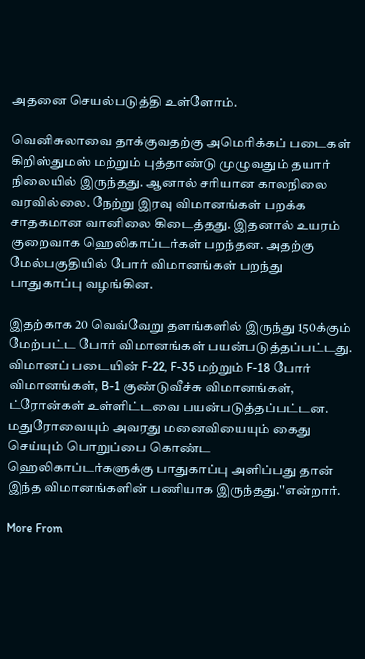அதனை செயல்படுத்தி உள்ளோம்.

வெனிசுலாவை தாக்குவதற்கு அமெரிக்கப் படைகள் கிறிஸ்துமஸ் மற்றும் புத்தாண்டு முழுவதும் தயார் நிலையில் இருந்தது. ஆனால் சரியான காலநிலை வரவில்லை. நேற்று இரவு விமானங்கள் பறக்க சாதகமான வானிலை கிடைத்தது. இதனால் உயரம் குறைவாக ஹெலிகாப்டர்கள் பறந்தன. அதற்கு மேல்பகுதியில் போர் விமானங்கள் பறந்து பாதுகாப்பு வழங்கின.

இதற்காக 20 வெவ்வேறு தளங்களில் இருந்து 150க்கும் மேற்பட்ட போர் விமானங்கள் பயன்படுத்தப்பட்டது. விமானப் படையின் F-22, F-35 மற்றும் F-18 போர் விமானங்கள், B-1 குண்டுவீச்சு விமானங்கள், ட்ரோன்கள் உள்ளிட்டவை பயன்படுத்தப்பட்டன. மதுரோவையும் அவரது மனைவியையும் கைது செய்யும் பொறுப்பை கொண்ட ஹெலிகாப்டர்களுக்கு பாதுகாப்பு அளிப்பது தான் இந்த விமானங்களின் பணியாக இருந்தது.''என்றார்.

More From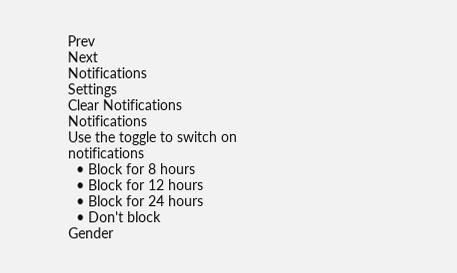Prev
Next
Notifications
Settings
Clear Notifications
Notifications
Use the toggle to switch on notifications
  • Block for 8 hours
  • Block for 12 hours
  • Block for 24 hours
  • Don't block
Gender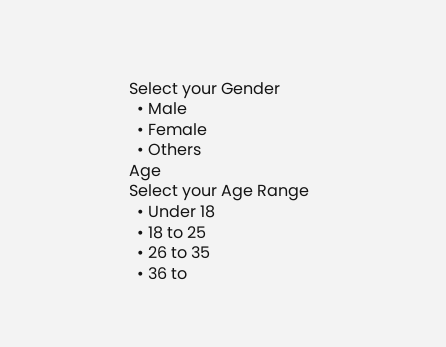Select your Gender
  • Male
  • Female
  • Others
Age
Select your Age Range
  • Under 18
  • 18 to 25
  • 26 to 35
  • 36 to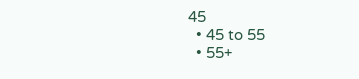45
  • 45 to 55
  • 55+